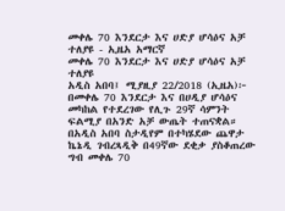መቀሌ 70 እንደርታ እና ሀድያ ሆሳዕና አቻ ተለያዩ - ኢዜአ አማርኛ
መቀሌ 70 እንደርታ እና ሀድያ ሆሳዕና አቻ ተለያዩ
አዲስ አበባ፤ ሚያዚያ 22/2018 (ኢዜአ)፦ በመቀሌ 70 እንደርታ እና በሀዲያ ሆሳዕና መካከል የተደረገው የሊጉ 29ኛ ሳምንት ፍልሚያ በአንድ አቻ ውጤት ተጠናቋል።
በአዲስ አበባ ስታዲየም በተካሄደው ጨዋታ ኬኔዲ ገብረጻዲቅ በ49ኛው ደቂቃ ያስቆጠረው ግብ መቀሌ 70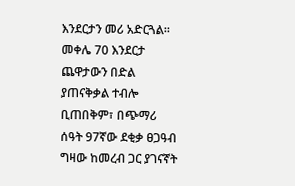እንደርታን መሪ አድርጓል።
መቀሌ 70 እንደርታ ጨዋታውን በድል ያጠናቅቃል ተብሎ ቢጠበቅም፣ በጭማሪ ሰዓት 97ኛው ደቂቃ ፀጋዓብ ግዛው ከመረብ ጋር ያገናኛት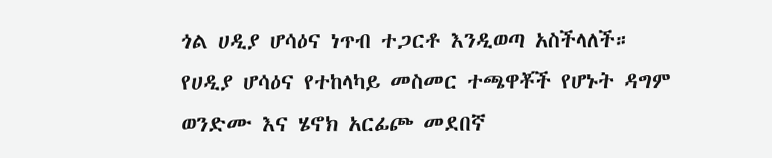ጎል ሀዲያ ሆሳዕና ነጥብ ተጋርቶ እንዲወጣ አስችላለች።
የሀዲያ ሆሳዕና የተከላካይ መስመር ተጫዋቾች የሆኑት ዳግም ወንድሙ እና ሄኖክ አርፊጮ መደበኛ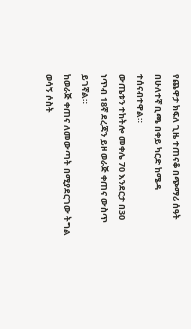የጨዋታ ክፍለ ጊዜ ተጠናቆ በጭማሪ ሰዓት በሁለተኛ ቢጫ በቀይ ካርድ ከሜዳ ተሰናብተዋል።
ውጤቱን ተከትሎ መቀሌ 70 እንደርታ በ30 ነጥብ 18ኛ ደረጃን ይዞ ወራጅ ቀጠና ውስጥ ይገኛል።
ከወራጅ ቀጠና ለመውጣት በሚያደርገው ትግል ወሳኝ ሶስት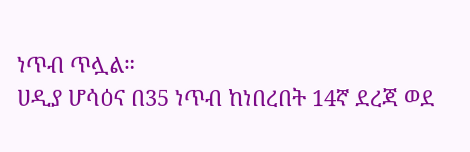ነጥብ ጥሏል።
ሀዲያ ሆሳዕና በ35 ነጥብ ከነበረበት 14ኛ ደረጃ ወደ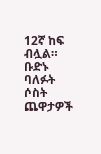12ኛ ከፍ ብሏል። ቡድኑ ባለፉት ሶስት ጨዋታዎች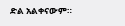ድል አልቀናውም።